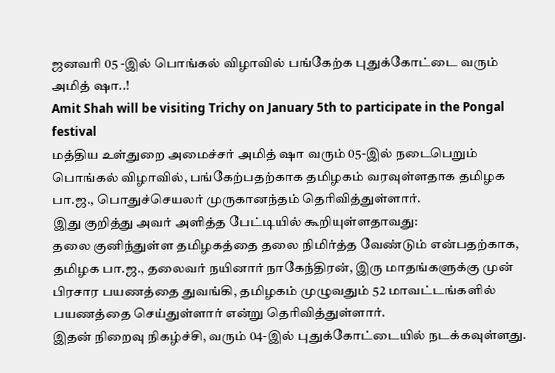ஜனவரி 05 -இல் பொங்கல் விழாவில் பங்கேற்க புதுக்கோட்டை வரும் அமித் ஷா..!
Amit Shah will be visiting Trichy on January 5th to participate in the Pongal festival
மத்திய உள்துறை அமைச்சர் அமித் ஷா வரும் 05-இல் நடைபெறும் பொங்கல் விழாவில், பங்கேற்பதற்காக தமிழகம் வரவுள்ளதாக தமிழக பா.ஜ., பொதுச்செயலர் முருகானந்தம் தெரிவித்துள்ளார்.
இது குறித்து அவர் அளித்த பேட்டியில் கூறியுள்ளதாவது:
தலை குனிந்துள்ள தமிழகத்தை தலை நிமிர்த்த வேண்டும் என்பதற்காக, தமிழக பா.ஜ., தலைவர் நயினார் நாகேந்திரன், இரு மாதங்களுக்கு முன் பிரசார பயணத்தை துவங்கி, தமிழகம் முழுவதும் 52 மாவட்டங்களில் பயணத்தை செய்துள்ளார் என்று தெரிவித்துள்ளார்.
இதன் நிறைவு நிகழ்ச்சி, வரும் 04-இல் புதுக்கோட்டையில் நடக்கவுள்ளது.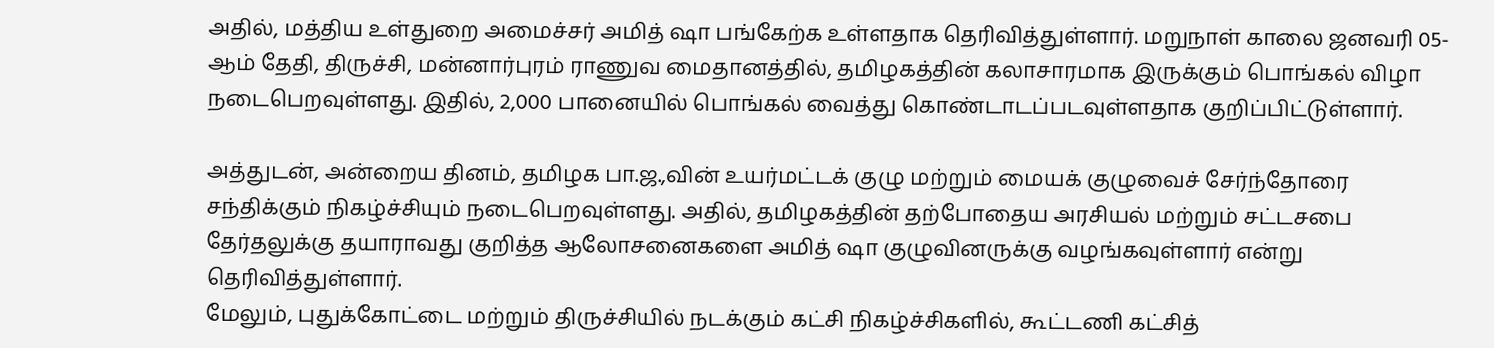அதில், மத்திய உள்துறை அமைச்சர் அமித் ஷா பங்கேற்க உள்ளதாக தெரிவித்துள்ளார். மறுநாள் காலை ஜனவரி 05-ஆம் தேதி, திருச்சி, மன்னார்புரம் ராணுவ மைதானத்தில், தமிழகத்தின் கலாசாரமாக இருக்கும் பொங்கல் விழா நடைபெறவுள்ளது. இதில், 2,000 பானையில் பொங்கல் வைத்து கொண்டாடப்படவுள்ளதாக குறிப்பிட்டுள்ளார்.

அத்துடன், அன்றைய தினம், தமிழக பா.ஜ.,வின் உயர்மட்டக் குழு மற்றும் மையக் குழுவைச் சேர்ந்தோரை சந்திக்கும் நிகழ்ச்சியும் நடைபெறவுள்ளது. அதில், தமிழகத்தின் தற்போதைய அரசியல் மற்றும் சட்டசபை தேர்தலுக்கு தயாராவது குறித்த ஆலோசனைகளை அமித் ஷா குழுவினருக்கு வழங்கவுள்ளார் என்று தெரிவித்துள்ளார்.
மேலும், புதுக்கோட்டை மற்றும் திருச்சியில் நடக்கும் கட்சி நிகழ்ச்சிகளில், கூட்டணி கட்சித்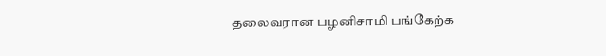தலைவரான பழனிசாமி பங்கேற்க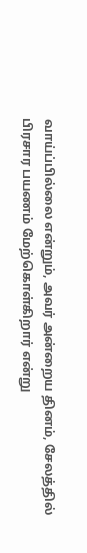வாய்ப்பில்லை என்றும், அவர் அன்றைய தினம், சேலத்தில் பிரசார பயணம் மேற்கொள்கிறார் என்று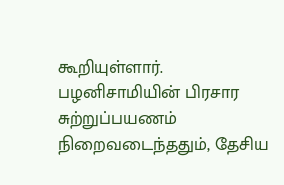கூறியுள்ளார். பழனிசாமியின் பிரசார சுற்றுப்பயணம் நிறைவடைந்ததும், தேசிய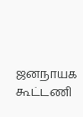ஜனநாயக கூட்டணி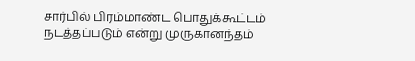சார்பில் பிரம்மாண்ட பொதுக்கூட்டம் நடத்தப்படும் என்று முருகானந்தம்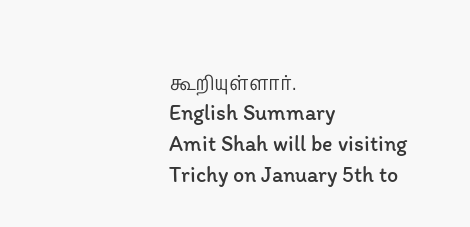கூறியுள்ளார்.
English Summary
Amit Shah will be visiting Trichy on January 5th to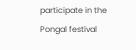participate in the Pongal festival